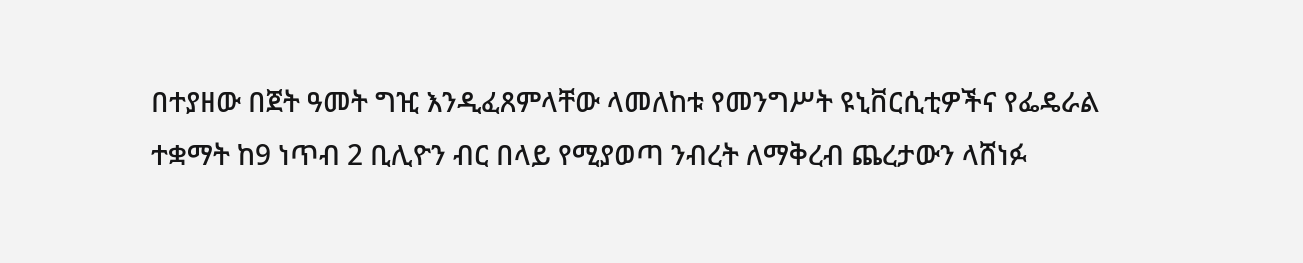በተያዘው በጀት ዓመት ግዢ እንዲፈጸምላቸው ላመለከቱ የመንግሥት ዩኒቨርሲቲዎችና የፌዴራል ተቋማት ከ9 ነጥብ 2 ቢሊዮን ብር በላይ የሚያወጣ ንብረት ለማቅረብ ጨረታውን ላሸነፉ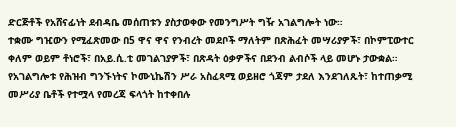ድርጅቶች የአሸናፊነት ደብዳቤ መሰጠቱን ያስታወቀው የመንግሥት ግዥ አገልግሎት ነው።
ተቋሙ ግዢውን የሚፈጽመው በ5 ዋና ዋና የንብረት መደቦች ማለትም በጽሕፈት መሣሪያዎች፣ በኮምፒውተር ቀለም ወይም ቶነሮች፣ በአይ.ሲ.ቲ መገልገያዎች፣ በጽዳት ዕቃዎችና በደንብ ልብሶች ላይ መሆኑ ታውቋል።
የአገልግሎቱ የሕዝብ ግንኙነትና ኮሙኒኬሽን ሥራ አስፈጻሚ ወይዘሮ ጎጃም ታደለ እንደገለጹት፣ ከተጠቃሚ መሥሪያ ቤቶች የተሟላ የመረጃ ፍላጎት ከተቀበሉ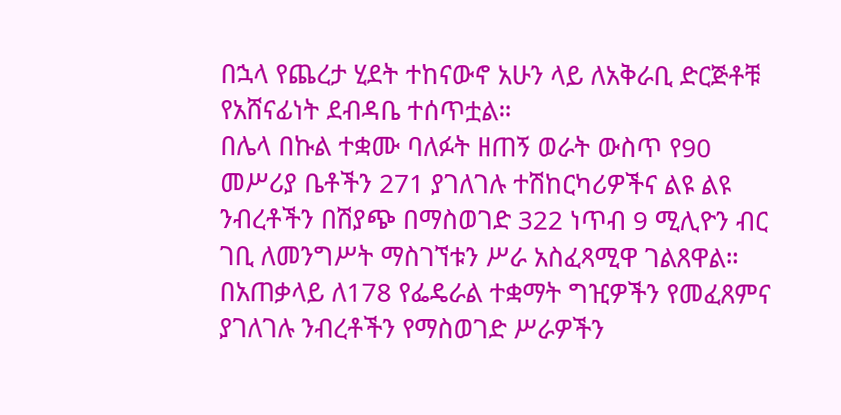በኋላ የጨረታ ሂደት ተከናውኖ አሁን ላይ ለአቅራቢ ድርጅቶቹ የአሸናፊነት ደብዳቤ ተሰጥቷል።
በሌላ በኩል ተቋሙ ባለፉት ዘጠኝ ወራት ውስጥ የ90 መሥሪያ ቤቶችን 271 ያገለገሉ ተሽከርካሪዎችና ልዩ ልዩ ንብረቶችን በሽያጭ በማስወገድ 322 ነጥብ 9 ሚሊዮን ብር ገቢ ለመንግሥት ማስገኘቱን ሥራ አስፈጻሚዋ ገልጸዋል።
በአጠቃላይ ለ178 የፌዴራል ተቋማት ግዢዎችን የመፈጸምና ያገለገሉ ንብረቶችን የማስወገድ ሥራዎችን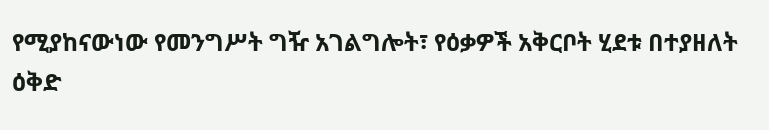የሚያከናውነው የመንግሥት ግዥ አገልግሎት፣ የዕቃዎች አቅርቦት ሂደቱ በተያዘለት ዕቅድ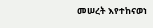መሠረት እየተከናወነ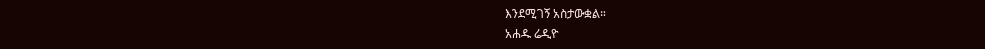እንደሚገኝ አስታውቋል።
አሐዱ ሬዲዮ